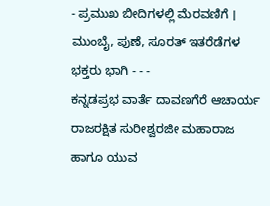- ಪ್ರಮುಖ ಬೀದಿಗಳಲ್ಲಿ ಮೆರವಣಿಗೆ । ಮುಂಬೈ, ಪುಣೆ, ಸೂರತ್ ಇತರೆಡೆಗಳ ಭಕ್ತರು ಭಾಗಿ - - -
ಕನ್ನಡಪ್ರಭ ವಾರ್ತೆ ದಾವಣಗೆರೆ ಆಚಾರ್ಯ ರಾಜರಕ್ಷಿತ ಸುರೀಶ್ವರಜೀ ಮಹಾರಾಜ ಹಾಗೂ ಯುವ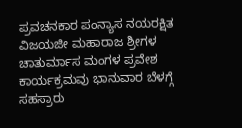ಪ್ರವಚನಕಾರ ಪಂನ್ಯಾಸ ನಯರಕ್ಷಿತ ವಿಜಯಜೀ ಮಹಾರಾಜ ಶ್ರೀಗಳ ಚಾತುರ್ಮಾಸ ಮಂಗಳ ಪ್ರವೇಶ ಕಾರ್ಯಕ್ರಮವು ಭಾನುವಾರ ಬೆಳಗ್ಗೆ ಸಹಸ್ರಾರು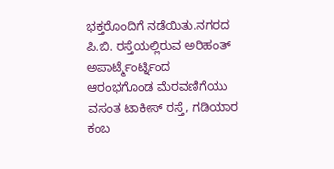ಭಕ್ತರೊಂದಿಗೆ ನಡೆಯಿತು.ನಗರದ ಪಿ.ಬಿ. ರಸ್ತೆಯಲ್ಲಿರುವ ಅರಿಹಂತ್ ಅಪಾರ್ಟ್ಮೆಂರ್ಟ್ನಿಂದ ಆರಂಭಗೊಂಡ ಮೆರವಣಿಗೆಯು ವಸಂತ ಟಾಕೀಸ್ ರಸ್ತೆ, ಗಡಿಯಾರ ಕಂಬ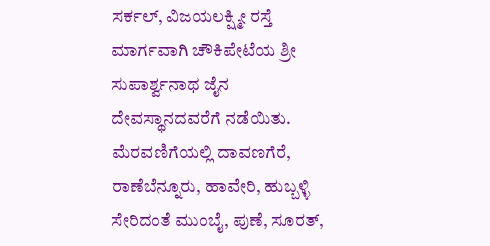ಸರ್ಕಲ್, ವಿಜಯಲಕ್ಷ್ಮೀ ರಸ್ತೆ ಮಾರ್ಗವಾಗಿ ಚೌಕಿಪೇಟೆಯ ಶ್ರೀ ಸುಪಾರ್ಶ್ವನಾಥ ಜೈನ ದೇವಸ್ಥಾನದವರೆಗೆ ನಡೆಯಿತು.
ಮೆರವಣಿಗೆಯಲ್ಲಿ ದಾವಣಗೆರೆ, ರಾಣೆಬೆನ್ನೂರು, ಹಾವೇರಿ, ಹುಬ್ಬಳ್ಳಿ ಸೇರಿದಂತೆ ಮುಂಬೈ, ಪುಣೆ, ಸೂರತ್,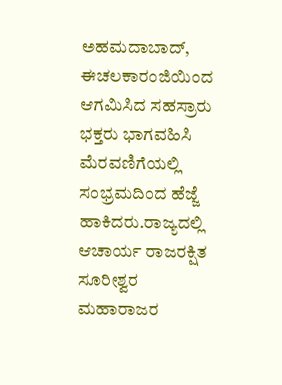ಅಹಮದಾಬಾದ್, ಈಚಲಕಾರಂಜಿಯಿಂದ ಆಗಮಿಸಿದ ಸಹಸ್ರಾರು ಭಕ್ತರು ಭಾಗವಹಿಸಿ ಮೆರವಣಿಗೆಯಲ್ಲಿ ಸಂಭ್ರಮದಿಂದ ಹೆಜ್ಜೆ ಹಾಕಿದರು.ರಾಜ್ಯದಲ್ಲಿ ಆಚಾರ್ಯ ರಾಜರಕ್ಷಿತ ಸೂರೀಶ್ವರ ಮಹಾರಾಜರ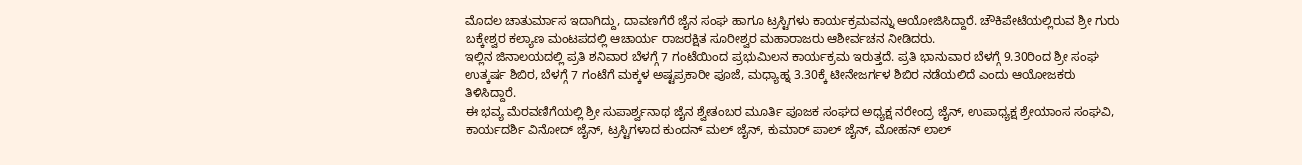ಮೊದಲ ಚಾತುರ್ಮಾಸ ಇದಾಗಿದ್ದು, ದಾವಣಗೆರೆ ಜೈನ ಸಂಘ ಹಾಗೂ ಟ್ರಸ್ಟಿಗಳು ಕಾರ್ಯಕ್ರಮವನ್ನು ಆಯೋಜಿಸಿದ್ದಾರೆ. ಚೌಕಿಪೇಟೆಯಲ್ಲಿರುವ ಶ್ರೀ ಗುರು ಬಕ್ಕೇಶ್ವರ ಕಲ್ಯಾಣ ಮಂಟಪದಲ್ಲಿ ಆಚಾರ್ಯ ರಾಜರಕ್ಷಿತ ಸೂರೀಶ್ವರ ಮಹಾರಾಜರು ಆಶೀರ್ವಚನ ನೀಡಿದರು.
ಇಲ್ಲಿನ ಜಿನಾಲಯದಲ್ಲಿ ಪ್ರತಿ ಶನಿವಾರ ಬೆಳಗ್ಗೆ 7 ಗಂಟೆಯಿಂದ ಪ್ರಭುಮಿಲನ ಕಾರ್ಯಕ್ರಮ ಇರುತ್ತದೆ. ಪ್ರತಿ ಭಾನುವಾರ ಬೆಳಗ್ಗೆ 9.30ರಿಂದ ಶ್ರೀ ಸಂಘ ಉತ್ಕರ್ಷ ಶಿಬಿರ, ಬೆಳಗ್ಗೆ 7 ಗಂಟೆಗೆ ಮಕ್ಕಳ ಅಷ್ಟಪ್ರಕಾರೀ ಪೂಜೆ, ಮಧ್ಯಾಹ್ನ 3.30ಕ್ಕೆ ಟೀನೇಜರ್ಗಳ ಶಿಬಿರ ನಡೆಯಲಿದೆ ಎಂದು ಆಯೋಜಕರು ತಿಳಿಸಿದ್ದಾರೆ.
ಈ ಭವ್ಯ ಮೆರವಣಿಗೆಯಲ್ಲಿ ಶ್ರೀ ಸುಪಾರ್ಶ್ವನಾಥ ಜೈನ ಶ್ವೇತಂಬರ ಮೂರ್ತಿ ಪೂಜಕ ಸಂಘದ ಅಧ್ಯಕ್ಷ ನರೇಂದ್ರ ಜೈನ್, ಉಪಾಧ್ಯಕ್ಷ ಶ್ರೇಯಾಂಸ ಸಂಘವಿ, ಕಾರ್ಯದರ್ಶಿ ವಿನೋದ್ ಜೈನ್, ಟ್ರಸ್ಟಿಗಳಾದ ಕುಂದನ್ ಮಲ್ ಜೈನ್, ಕುಮಾರ್ ಪಾಲ್ ಜೈನ್, ಮೋಹನ್ ಲಾಲ್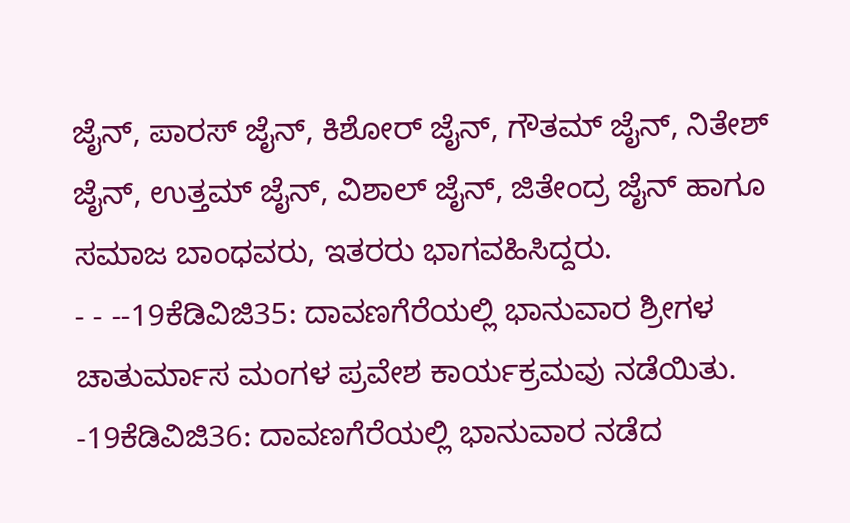ಜೈನ್, ಪಾರಸ್ ಜೈನ್, ಕಿಶೋರ್ ಜೈನ್, ಗೌತಮ್ ಜೈನ್, ನಿತೇಶ್ ಜೈನ್, ಉತ್ತಮ್ ಜೈನ್, ವಿಶಾಲ್ ಜೈನ್, ಜಿತೇಂದ್ರ ಜೈನ್ ಹಾಗೂ ಸಮಾಜ ಬಾಂಧವರು, ಇತರರು ಭಾಗವಹಿಸಿದ್ದರು.
- - --19ಕೆಡಿವಿಜಿ35: ದಾವಣಗೆರೆಯಲ್ಲಿ ಭಾನುವಾರ ಶ್ರೀಗಳ ಚಾತುರ್ಮಾಸ ಮಂಗಳ ಪ್ರವೇಶ ಕಾರ್ಯಕ್ರಮವು ನಡೆಯಿತು.
-19ಕೆಡಿವಿಜಿ36: ದಾವಣಗೆರೆಯಲ್ಲಿ ಭಾನುವಾರ ನಡೆದ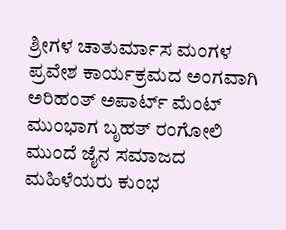ಶ್ರೀಗಳ ಚಾತುರ್ಮಾಸ ಮಂಗಳ ಪ್ರವೇಶ ಕಾರ್ಯಕ್ರಮದ ಅಂಗವಾಗಿ ಅರಿಹಂತ್ ಅಪಾರ್ಟ್ ಮೆಂಟ್ ಮುಂಭಾಗ ಬೃಹತ್ ರಂಗೋಲಿ ಮುಂದೆ ಜೈನ ಸಮಾಜದ ಮಹಿಳೆಯರು ಕುಂಭ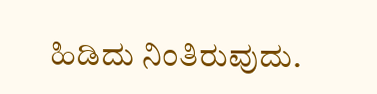ಹಿಡಿದು ನಿಂತಿರುವುದು.